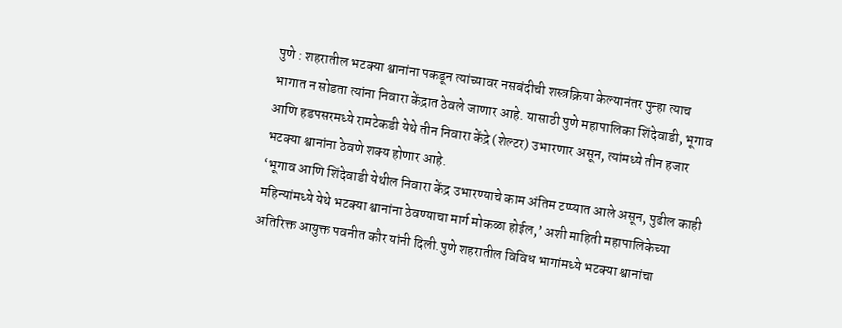पुणे : शहरातील भटक्या श्वानांना पकडून त्यांच्यावर नसबंदीची शस्त्रक्रिया केल्यानंतर पुन्हा त्याच भागात न सोडता त्यांना निवारा केंद्रात ठेवले जाणार आहे. यासाठी पुणे महापालिका शिंदेवाडी, भूगाव आणि हडपसरमध्ये रामटेकडी येथे तीन निवारा केंद्रे (शेल्टर) उभारणार असून, त्यांमध्ये तीन हजार भटक्या श्वानांना ठेवणे शक्य होणार आहे.
‘भूगाव आणि शिंदेवाडी येथील निवारा केंद्र उभारण्याचे काम अंतिम टप्प्यात आले असून, पुढील काही महिन्यांमध्ये येथे भटक्या श्वानांना ठेवण्याचा मार्ग मोकळा होईल,’ अशी माहिती महापालिकेच्या अतिरिक्त आयुक्त पवनीत कौर यांनी दिली.पुणे शहरातील विविध भागांमध्ये भटक्या श्वानांचा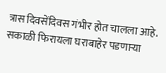त्रास दिवसेंदिवस गंभीर होत चालला आहे.
सकाळी फिरायला घराबाहेर पडणाऱ्या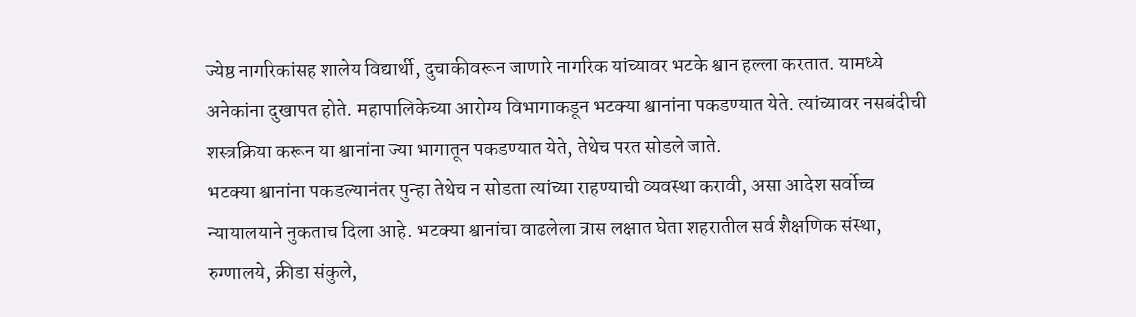ज्येष्ठ नागरिकांसह शालेय विद्यार्थी, दुचाकीवरून जाणारे नागरिक यांच्यावर भटके श्वान हल्ला करतात. यामध्ये अनेकांना दुखापत होते. महापालिकेच्या आरोग्य विभागाकडून भटक्या श्वानांना पकडण्यात येते. त्यांच्यावर नसबंदीची शस्त्रक्रिया करून या श्वानांना ज्या भागातून पकडण्यात येते, तेथेच परत सोडले जाते.
भटक्या श्वानांना पकडल्यानंतर पुन्हा तेथेच न सोडता त्यांच्या राहण्याची व्यवस्था करावी, असा आदेश सर्वोच्च न्यायालयाने नुकताच दिला आहे. भटक्या श्वानांचा वाढलेला त्रास लक्षात घेता शहरातील सर्व शैक्षणिक संस्था, रुग्णालये, क्रीडा संकुले,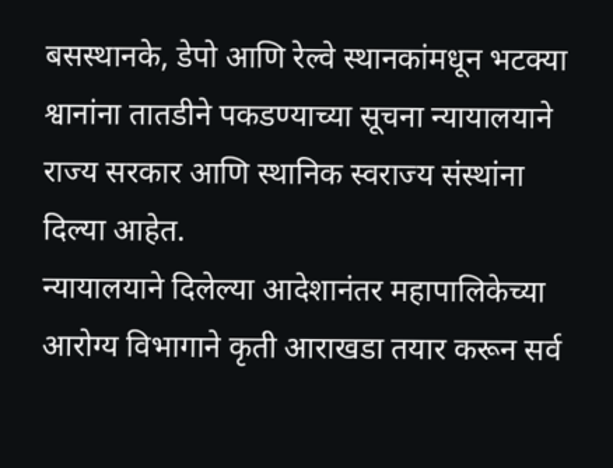बसस्थानके, डेपो आणि रेल्वे स्थानकांमधून भटक्या श्वानांना तातडीने पकडण्याच्या सूचना न्यायालयाने राज्य सरकार आणि स्थानिक स्वराज्य संस्थांना दिल्या आहेत.
न्यायालयाने दिलेल्या आदेशानंतर महापालिकेच्या आरोग्य विभागाने कृती आराखडा तयार करून सर्व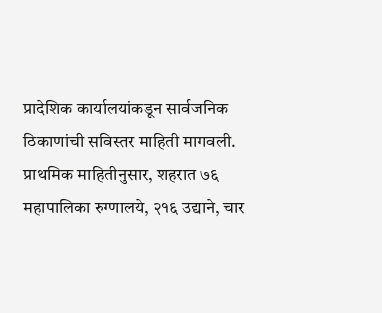प्रादेशिक कार्यालयांकडून सार्वजनिक ठिकाणांची सविस्तर माहिती मागवली. प्राथमिक माहितीनुसार, शहरात ७६ महापालिका रुग्णालये, २१६ उद्याने, चार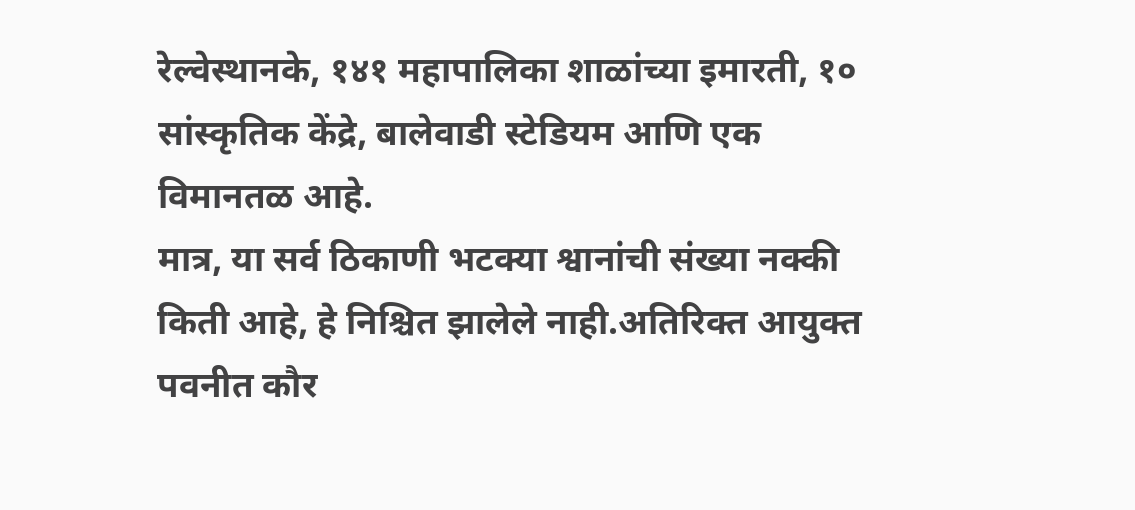रेल्वेस्थानके, १४१ महापालिका शाळांच्या इमारती, १० सांस्कृतिक केंद्रे, बालेवाडी स्टेडियम आणि एक विमानतळ आहे.
मात्र, या सर्व ठिकाणी भटक्या श्वानांची संख्या नक्की किती आहे, हे निश्चित झालेले नाही.अतिरिक्त आयुक्त पवनीत कौर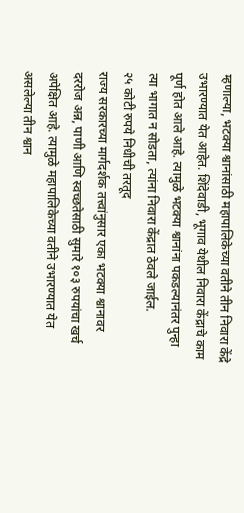म्हणाल्या, भटक्या श्वानांसाठी महापालिकेच्या वतीने तीन निवारा केंद्रे उभारण्यात येत आहेत. शिंदेवाडी, भूगाव येथील निवारा केंद्राचे काम पूर्ण होत आले आहे. त्यामुळे भटक्या श्वानांना पकडल्यानंतर पुन्हा त्या भागात न सोडता, त्यांना निवारा केंद्रात ठेवले जाईल.
२५ कोटी रुपये निधीची तरतूद
राज्य सरकारच्या मार्गदर्शक तत्त्वांनुसार एका भटक्या श्वानावर दररोज अन्न, पाणी आणि स्वच्छतेसाठी सुमारे १०३ रुपयांचा खर्च अपेक्षित आहे. त्यामुळे महापालिकेच्या वतीने उभारण्यात येत असलेल्या तीन श्वान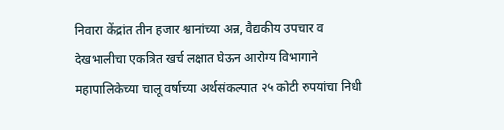निवारा केंद्रांत तीन हजार श्वानांच्या अन्न, वैद्यकीय उपचार व देखभालीचा एकत्रित खर्च लक्षात घेऊन आरोग्य विभागाने महापालिकेच्या चालू वर्षाच्या अर्थसंकल्पात २५ कोटी रुपयांचा निधी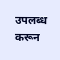उपलब्ध करून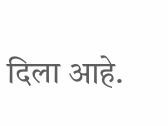दिला आहे.